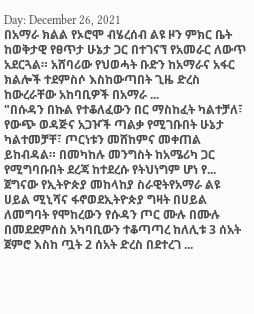Day: December 26, 2021
በአማራ ክልል የኦሮሞ ብሄረሰብ ልዩ ዞን ምክር ቤት ከወቅታዊ የፀጥታ ሁኔታ ጋር በተገናኘ የአመራር ለውጥ አደርጓል። አሸባሪው የህወሓት ቡድን ከአማራና አፋር ክልሎች ተደምስሶ እስከውጣበት ጊዜ ድረስ ከውረራቸው አከባቢዎች በአማራ ...
"በሱዳን በኩል የተቆለፈውን በር ማስከፈት ካልተቻለ፣ የውጭ ወዳጅና አጋዦች ጣልቃ የሚገቡበት ሁኔታ ካልተመቻቸ፣ ጦርነቱን መሸከምና መቀጠል ይከብዳል። በመካከሉ መንግስት ከአሜሪካ ጋር የሚግባቡበት ደረጃ ከተደረሱ የትህነግም ሆነ የ...
ጀግናው የኢትዮጵያ መከላከያ ስራዊትየአማራ ልዩ ሀይል ሚኒሻና ፋኖወደኢትዮጵያ ግዛት በሀይል ለመግባት የሞከረውን የሱዳን ጦር ሙሉ በሙሉ በመደደምሰስ አካባቢውን ተቆጣጣረ ከለሊቱ 3 ሰአት ጀምሮ እስከ ጧት 2 ሰአት ድረስ በደተረገ ...